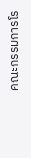คณะกรรมการโร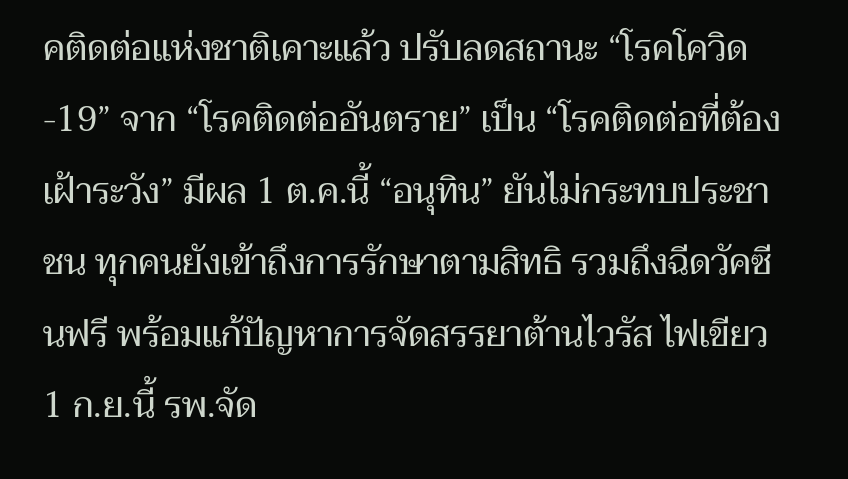คติดต่อแห่งชาติเคาะแล้ว ปรับลดสถานะ “โรคโควิด-19” จาก “โรคติดต่ออันตราย” เป็น “โรคติดต่อที่ต้องเฝ้าระวัง” มีผล 1 ต.ค.นี้ “อนุทิน” ยันไม่กระทบประชาชน ทุกคนยังเข้าถึงการรักษาตามสิทธิ รวมถึงฉีดวัคซีนฟรี พร้อมแก้ปัญหาการจัดสรรยาต้านไวรัส ไฟเขียว 1 ก.ย.นี้ รพ.จัด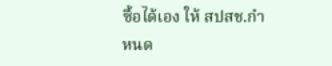ซื้อได้เอง ให้ สปสช.กำหนด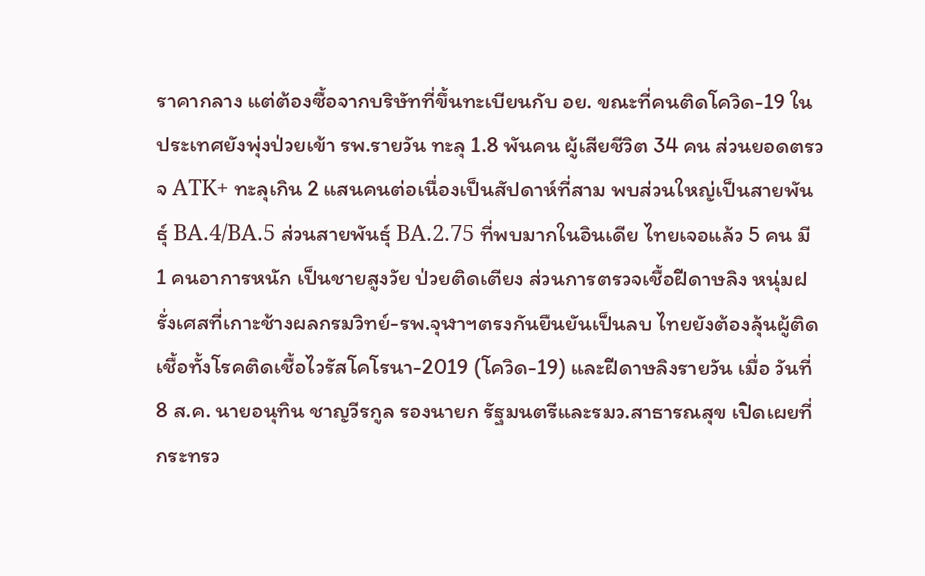ราคากลาง แต่ต้องซื้อจากบริษัทที่ขึ้นทะเบียนกับ อย. ขณะที่คนติดโควิด-19 ในประเทศยังพุ่งป่วยเข้า รพ.รายวัน ทะลุ 1.8 พันคน ผู้เสียชีวิต 34 คน ส่วนยอดตรวจ ATK+ ทะลุเกิน 2 แสนคนต่อเนื่องเป็นสัปดาห์ที่สาม พบส่วนใหญ่เป็นสายพันธุ์ BA.4/BA.5 ส่วนสายพันธุ์ BA.2.75 ที่พบมากในอินเดีย ไทยเจอแล้ว 5 คน มี 1 คนอาการหนัก เป็นชายสูงวัย ป่วยติดเตียง ส่วนการตรวจเชื้อฝีดาษลิง หนุ่มฝรั่งเศสที่เกาะช้างผลกรมวิทย์-รพ.จุฬาฯตรงกันยืนยันเป็นลบ ไทยยังต้องลุ้นผู้ติดเชื้อทั้งโรคติดเชื้อไวรัสโคโรนา-2019 (โควิด-19) และฝีดาษลิงรายวัน เมื่อ วันที่ 8 ส.ค. นายอนุทิน ชาญวีรกูล รองนายก รัฐมนตรีและรมว.สาธารณสุข เปิดเผยที่กระทรว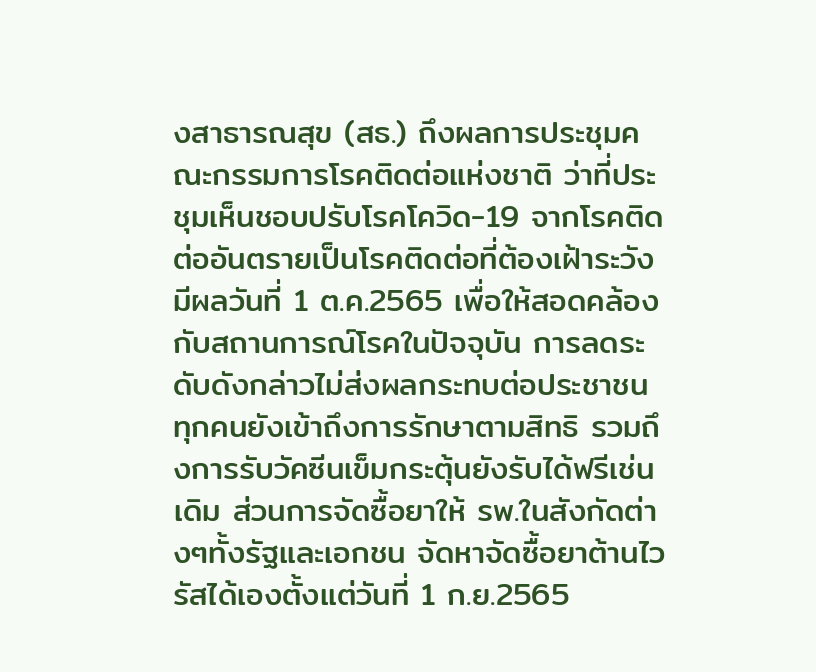งสาธารณสุข (สธ.) ถึงผลการประชุมคณะกรรมการโรคติดต่อแห่งชาติ ว่าที่ประชุมเห็นชอบปรับโรคโควิด-19 จากโรคติดต่ออันตรายเป็นโรคติดต่อที่ต้องเฝ้าระวัง มีผลวันที่ 1 ต.ค.2565 เพื่อให้สอดคล้องกับสถานการณ์โรคในปัจจุบัน การลดระดับดังกล่าวไม่ส่งผลกระทบต่อประชาชน ทุกคนยังเข้าถึงการรักษาตามสิทธิ รวมถึงการรับวัคซีนเข็มกระตุ้นยังรับได้ฟรีเช่นเดิม ส่วนการจัดซื้อยาให้ รพ.ในสังกัดต่างๆทั้งรัฐและเอกชน จัดหาจัดซื้อยาต้านไวรัสได้เองตั้งแต่วันที่ 1 ก.ย.2565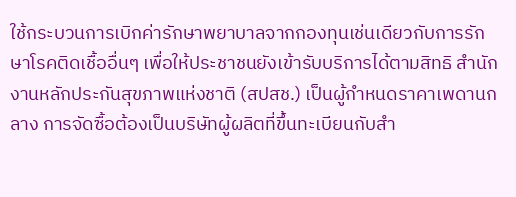ใช้กระบวนการเบิกค่ารักษาพยาบาลจากกองทุนเช่นเดียวกับการรักษาโรคติดเชื้ออื่นๆ เพื่อให้ประชาชนยังเข้ารับบริการได้ตามสิทธิ สำนักงานหลักประกันสุขภาพแห่งชาติ (สปสช.) เป็นผู้กำหนดราคาเพดานกลาง การจัดซื้อต้องเป็นบริษัทผู้ผลิตที่ขึ้นทะเบียนกับสำ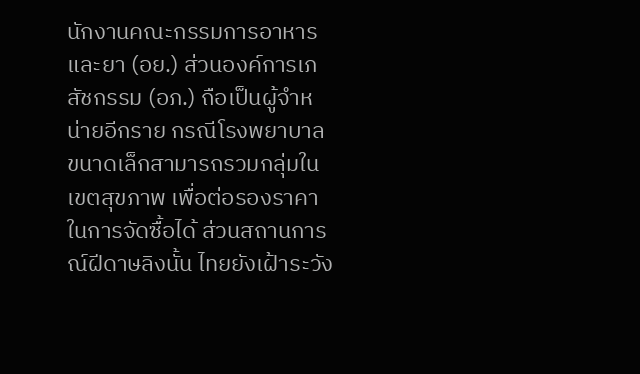นักงานคณะกรรมการอาหารและยา (อย.) ส่วนองค์การเภสัชกรรม (อภ.) ถือเป็นผู้จำหน่ายอีกราย กรณีโรงพยาบาลขนาดเล็กสามารถรวมกลุ่มในเขตสุขภาพ เพื่อต่อรองราคาในการจัดซื้อได้ ส่วนสถานการณ์ฝีดาษลิงนั้น ไทยยังเฝ้าระวัง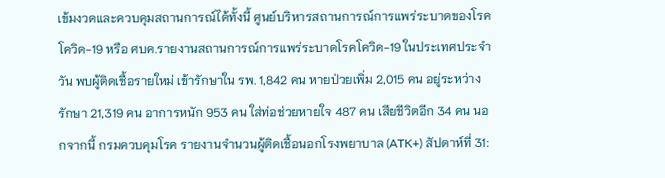เข้มงวดและควบคุมสถานการณ์ได้ทั้งนี้ ศูนย์บริหารสถานการณ์การแพร่ระบาดของโรคโควิด-19 หรือ ศบค.รายงานสถานการณ์การแพร่ระบาดโรคโควิด-19 ในประเทศประจำวัน พบผู้ติดเชื้อรายใหม่ เข้ารักษาใน รพ. 1,842 คน หายป่วยเพิ่ม 2,015 คน อยู่ระหว่างรักษา 21,319 คน อาการหนัก 953 คน ใส่ท่อช่วยหายใจ 487 คน เสียชีวิตอีก 34 คน นอกจากนี้ กรมควบคุมโรค รายงานจำนวนผู้ติดเชื้อนอกโรงพยาบาล (ATK+) สัปดาห์ที่ 31: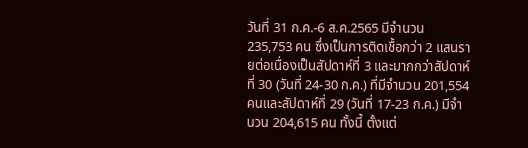วันที่ 31 ก.ค.-6 ส.ค.2565 มีจำนวน 235,753 คน ซึ่งเป็นการติดเชื้อกว่า 2 แสนรายต่อเนื่องเป็นสัปดาห์ที่ 3 และมากกว่าสัปดาห์ที่ 30 (วันที่ 24-30 ก.ค.) ที่มีจำนวน 201,554 คนและสัปดาห์ที่ 29 (วันที่ 17-23 ก.ค.) มีจำนวน 204,615 คน ทั้งนี้ ตั้งแต่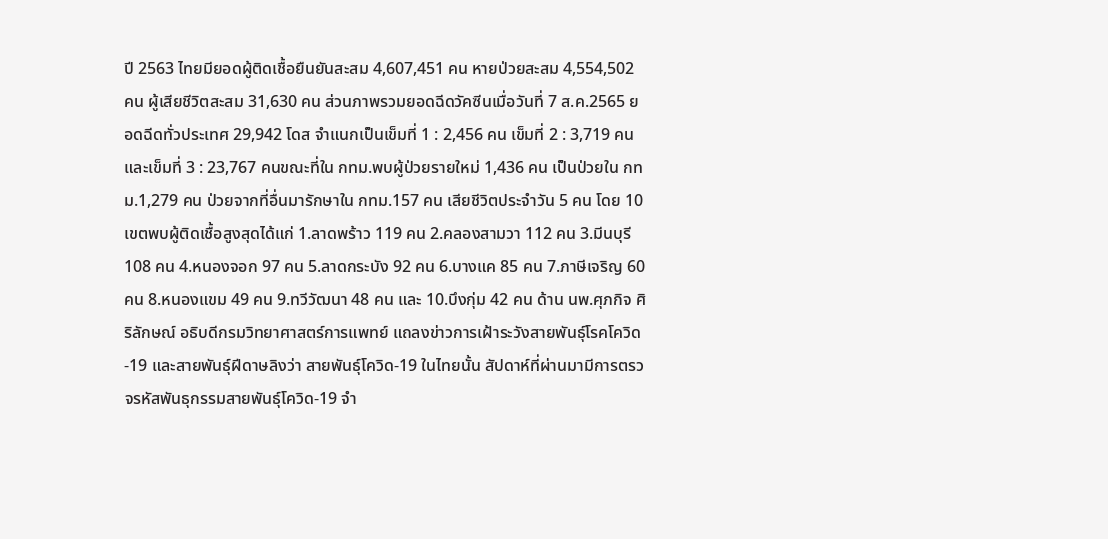ปี 2563 ไทยมียอดผู้ติดเชื้อยืนยันสะสม 4,607,451 คน หายป่วยสะสม 4,554,502 คน ผู้เสียชีวิตสะสม 31,630 คน ส่วนภาพรวมยอดฉีดวัคซีนเมื่อวันที่ 7 ส.ค.2565 ยอดฉีดทั่วประเทศ 29,942 โดส จำแนกเป็นเข็มที่ 1 : 2,456 คน เข็มที่ 2 : 3,719 คน และเข็มที่ 3 : 23,767 คนขณะที่ใน กทม.พบผู้ป่วยรายใหม่ 1,436 คน เป็นป่วยใน กทม.1,279 คน ป่วยจากที่อื่นมารักษาใน กทม.157 คน เสียชีวิตประจำวัน 5 คน โดย 10 เขตพบผู้ติดเชื้อสูงสุดได้แก่ 1.ลาดพร้าว 119 คน 2.คลองสามวา 112 คน 3.มีนบุรี 108 คน 4.หนองจอก 97 คน 5.ลาดกระบัง 92 คน 6.บางแค 85 คน 7.ภาษีเจริญ 60 คน 8.หนองแขม 49 คน 9.ทวีวัฒนา 48 คน และ 10.บึงกุ่ม 42 คน ด้าน นพ.ศุภกิจ ศิริลักษณ์ อธิบดีกรมวิทยาศาสตร์การแพทย์ แถลงข่าวการเฝ้าระวังสายพันธุ์โรคโควิด-19 และสายพันธุ์ฝีดาษลิงว่า สายพันธุ์โควิด-19 ในไทยนั้น สัปดาห์ที่ผ่านมามีการตรวจรหัสพันธุกรรมสายพันธุ์โควิด-19 จำ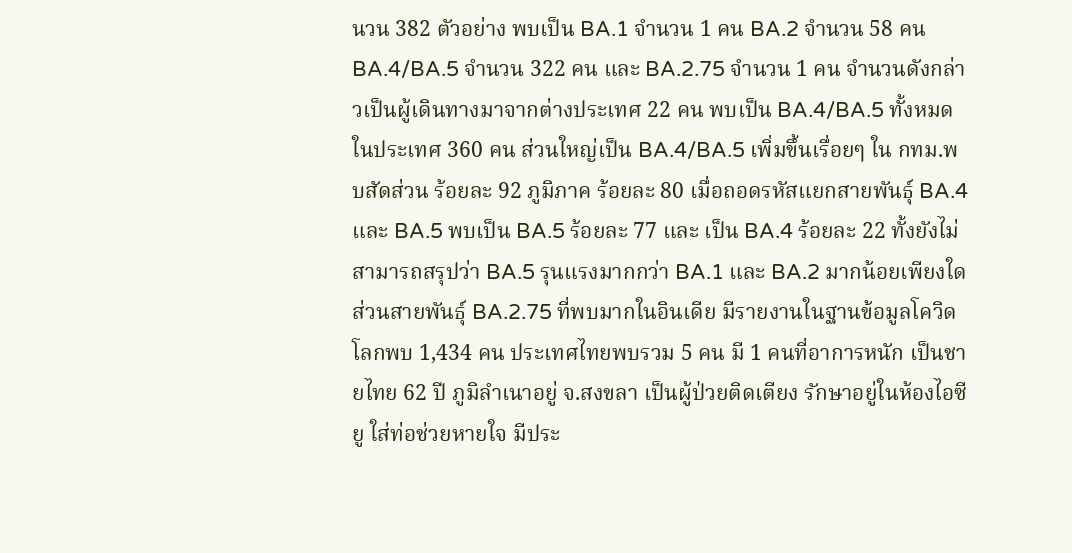นวน 382 ตัวอย่าง พบเป็น BA.1 จำนวน 1 คน BA.2 จำนวน 58 คน BA.4/BA.5 จำนวน 322 คน และ BA.2.75 จำนวน 1 คน จำนวนดังกล่าวเป็นผู้เดินทางมาจากต่างประเทศ 22 คน พบเป็น BA.4/BA.5 ทั้งหมด ในประเทศ 360 คน ส่วนใหญ่เป็น BA.4/BA.5 เพิ่มขึ้นเรื่อยๆ ใน กทม.พบสัดส่วน ร้อยละ 92 ภูมิภาค ร้อยละ 80 เมื่อถอดรหัสแยกสายพันธุ์ BA.4 และ BA.5 พบเป็น BA.5 ร้อยละ 77 และ เป็น BA.4 ร้อยละ 22 ทั้งยังไม่สามารถสรุปว่า BA.5 รุนแรงมากกว่า BA.1 และ BA.2 มากน้อยเพียงใด ส่วนสายพันธุ์ BA.2.75 ที่พบมากในอินเดีย มีรายงานในฐานข้อมูลโควิดโลกพบ 1,434 คน ประเทศไทยพบรวม 5 คน มี 1 คนที่อาการหนัก เป็นชายไทย 62 ปี ภูมิลำเนาอยู่ จ.สงขลา เป็นผู้ป่วยติดเตียง รักษาอยู่ในห้องไอซียู ใส่ท่อช่วยหายใจ มีประ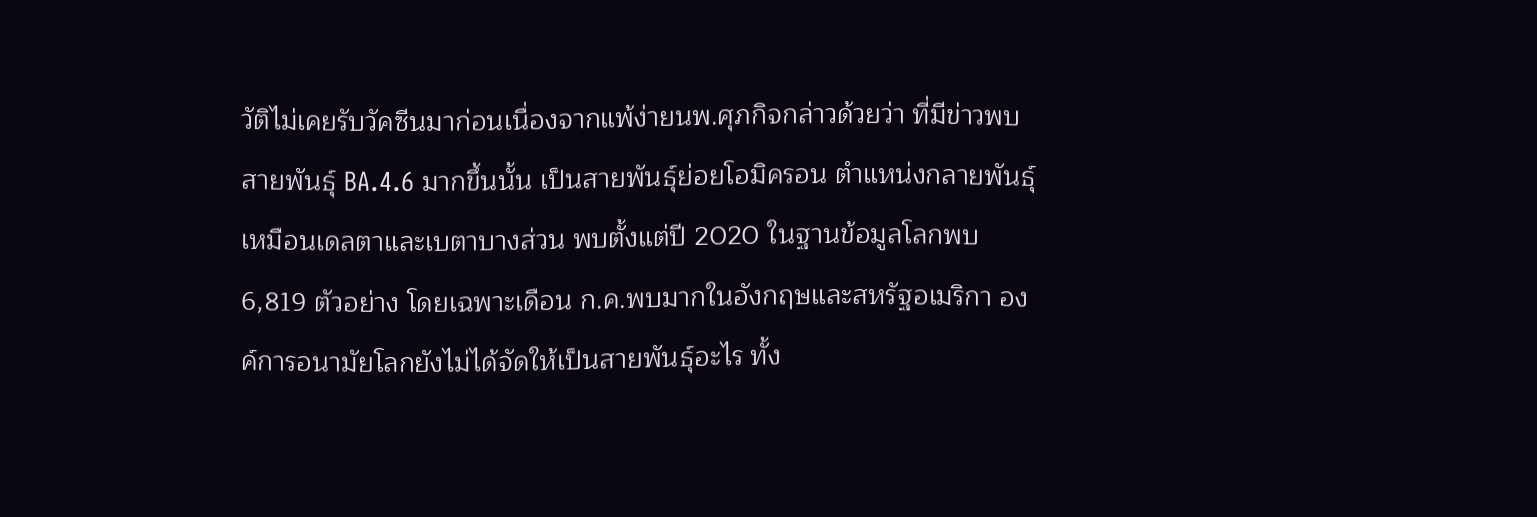วัติไม่เคยรับวัคซีนมาก่อนเนื่องจากแพ้ง่ายนพ.ศุภกิจกล่าวด้วยว่า ที่มีข่าวพบสายพันธุ์ BA.4.6 มากขึ้นนั้น เป็นสายพันธุ์ย่อยโอมิครอน ตำแหน่งกลายพันธุ์เหมือนเดลตาและเบตาบางส่วน พบตั้งแต่ปี 2020 ในฐานข้อมูลโลกพบ 6,819 ตัวอย่าง โดยเฉพาะเดือน ก.ค.พบมากในอังกฤษและสหรัฐอเมริกา องค์การอนามัยโลกยังไม่ได้จัดให้เป็นสายพันธุ์อะไร ทั้ง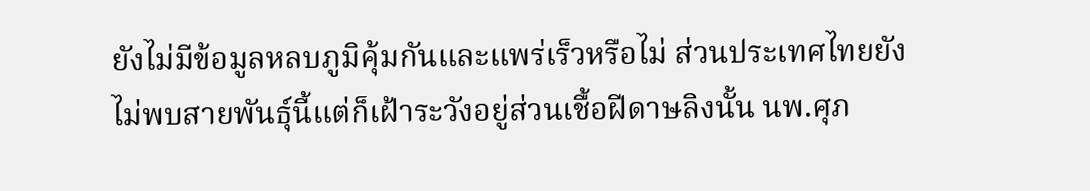ยังไม่มีข้อมูลหลบภูมิคุ้มกันและแพร่เร็วหรือไม่ ส่วนประเทศไทยยังไม่พบสายพันธุ์นี้แต่ก็เฝ้าระวังอยู่ส่วนเชื้อฝีดาษลิงนั้น นพ.ศุภ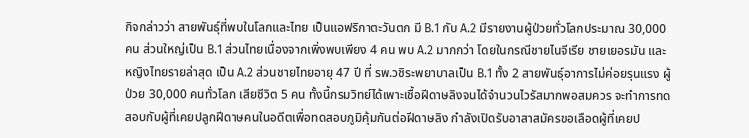กิจกล่าวว่า สายพันธุ์ที่พบในโลกและไทย เป็นแอฟริกาตะวันตก มี B.1 กับ A.2 มีรายงานผู้ป่วยทั่วโลกประมาณ 30,000 คน ส่วนใหญ่เป็น B.1 ส่วนไทยเนื่องจากเพิ่งพบเพียง 4 คน พบ A.2 มากกว่า โดยในกรณีชายไนจีเรีย ชายเยอรมัน และหญิงไทยรายล่าสุด เป็น A.2 ส่วนชายไทยอายุ 47 ปี ที่ รพ.วชิระพยาบาลเป็น B.1 ทั้ง 2 สายพันธุ์อาการไม่ค่อยรุนแรง ผู้ป่วย 30,000 คนทั่วโลก เสียชีวิต 5 คน ทั้งนี้กรมวิทย์ได้เพาะเชื้อฝีดาษลิงจนได้จำนวนไวรัสมากพอสมควร จะทำการทดสอบกับผู้ที่เคยปลูกฝีดาษคนในอดีตเพื่อทดสอบภูมิคุ้มกันต่อฝีดาษลิง กำลังเปิดรับอาสาสมัครขอเลือดผู้ที่เคยป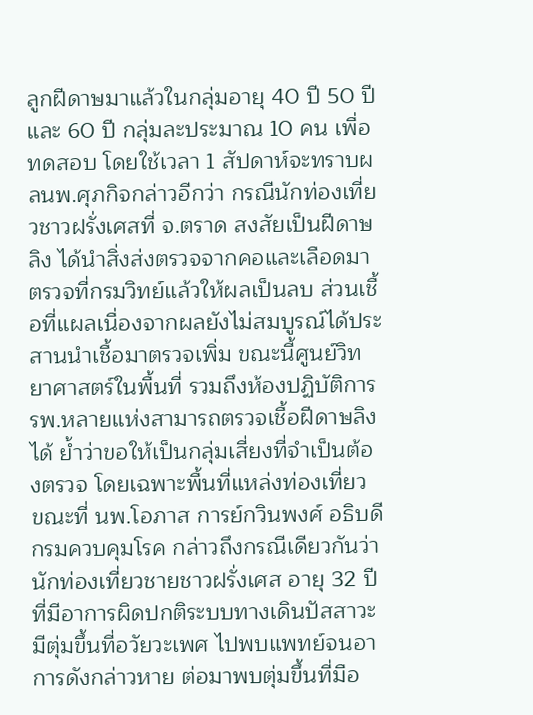ลูกฝีดาษมาแล้วในกลุ่มอายุ 40 ปี 50 ปี และ 60 ปี กลุ่มละประมาณ 10 คน เพื่อทดสอบ โดยใช้เวลา 1 สัปดาห์จะทราบผลนพ.ศุภกิจกล่าวอีกว่า กรณีนักท่องเที่ยวชาวฝรั่งเศสที่ จ.ตราด สงสัยเป็นฝีดาษลิง ได้นำสิ่งส่งตรวจจากคอและเลือดมาตรวจที่กรมวิทย์แล้วให้ผลเป็นลบ ส่วนเชื้อที่แผลเนื่องจากผลยังไม่สมบูรณ์ได้ประสานนำเชื้อมาตรวจเพิ่ม ขณะนี้ศูนย์วิทยาศาสตร์ในพื้นที่ รวมถึงห้องปฏิบัติการ รพ.หลายแห่งสามารถตรวจเชื้อฝีดาษลิงได้ ย้ำว่าขอให้เป็นกลุ่มเสี่ยงที่จำเป็นต้องตรวจ โดยเฉพาะพื้นที่แหล่งท่องเที่ยว ขณะที่ นพ.โอภาส การย์กวินพงศ์ อธิบดีกรมควบคุมโรค กล่าวถึงกรณีเดียวกันว่า นักท่องเที่ยวชายชาวฝรั่งเศส อายุ 32 ปี ที่มีอาการผิดปกติระบบทางเดินปัสสาวะ มีตุ่มขึ้นที่อวัยวะเพศ ไปพบแพทย์จนอาการดังกล่าวหาย ต่อมาพบตุ่มขึ้นที่มือ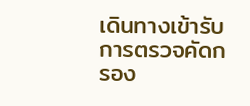เดินทางเข้ารับการตรวจคัดกรอง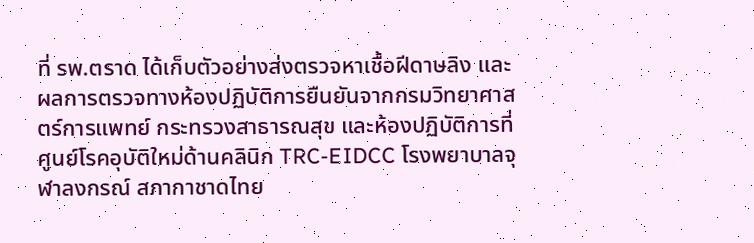ที่ รพ.ตราด ได้เก็บตัวอย่างส่งตรวจหาเชื้อฝีดาษลิง และผลการตรวจทางห้องปฏิบัติการยืนยันจากกรมวิทยาศาสตร์การแพทย์ กระทรวงสาธารณสุข และห้องปฏิบัติการที่ศูนย์โรคอุบัติใหม่ด้านคลินิก TRC-EIDCC โรงพยาบาลจุฬาลงกรณ์ สภากาชาดไทย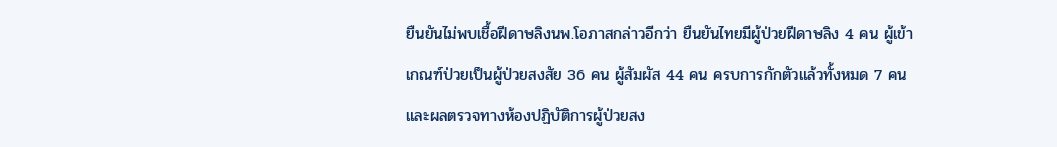ยืนยันไม่พบเชื้อฝีดาษลิงนพ.โอภาสกล่าวอีกว่า ยืนยันไทยมีผู้ป่วยฝีดาษลิง 4 คน ผู้เข้าเกณฑ์ป่วยเป็นผู้ป่วยสงสัย 36 คน ผู้สัมผัส 44 คน ครบการกักตัวแล้วทั้งหมด 7 คน และผลตรวจทางห้องปฏิบัติการผู้ป่วยสง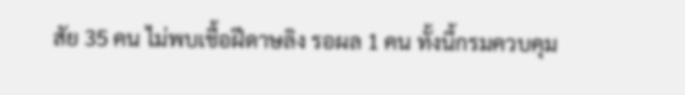สัย 35 คน ไม่พบเชื้อฝีดาษลิง รอผล 1 คน ทั้งนี้กรมควบคุม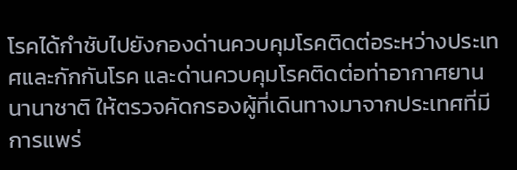โรคได้กำชับไปยังกองด่านควบคุมโรคติดต่อระหว่างประเทศและกักกันโรค และด่านควบคุมโรคติดต่อท่าอากาศยานนานาชาติ ให้ตรวจคัดกรองผู้ที่เดินทางมาจากประเทศที่มีการแพร่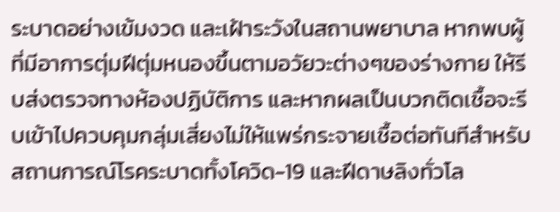ระบาดอย่างเข้มงวด และเฝ้าระวังในสถานพยาบาล หากพบผู้ที่มีอาการตุ่มฝีตุ่มหนองขึ้นตามอวัยวะต่างๆของร่างกาย ให้รีบส่งตรวจทางห้องปฏิบัติการ และหากผลเป็นบวกติดเชื้อจะรีบเข้าไปควบคุมกลุ่มเสี่ยงไม่ให้แพร่กระจายเชื้อต่อทันทีสำหรับสถานการณ์โรคระบาดทั้งโควิด-19 และฝีดาษลิงทั่วโล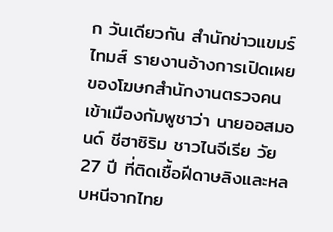ก วันเดียวกัน สำนักข่าวแขมร์ไทมส์ รายงานอ้างการเปิดเผยของโฆษกสำนักงานตรวจคนเข้าเมืองกัมพูชาว่า นายออสมอนด์ ชีฮาซิริม ชาวไนจีเรีย วัย 27 ปี ที่ติดเชื้อฝีดาษลิงและหลบหนีจากไทย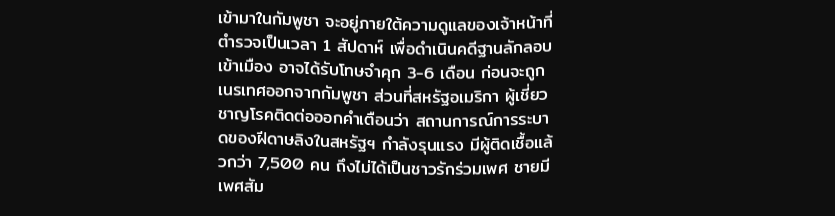เข้ามาในกัมพูชา จะอยู่ภายใต้ความดูแลของเจ้าหน้าที่ตำรวจเป็นเวลา 1 สัปดาห์ เพื่อดำเนินคดีฐานลักลอบเข้าเมือง อาจได้รับโทษจำคุก 3-6 เดือน ก่อนจะถูกเนรเทศออกจากกัมพูชา ส่วนที่สหรัฐอเมริกา ผู้เชี่ยวชาญโรคติดต่อออกคำเตือนว่า สถานการณ์การระบาดของฝีดาษลิงในสหรัฐฯ กำลังรุนแรง มีผู้ติดเชื้อแล้วกว่า 7,500 คน ถึงไม่ได้เป็นชาวรักร่วมเพศ ชายมีเพศสัม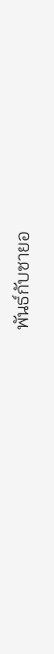พันธ์กับชายอ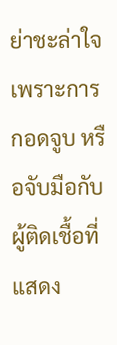ย่าชะล่าใจ เพราะการกอดจูบ หรือจับมือกับผู้ติดเชื้อที่แสดง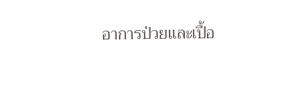อาการป่วยและเปื้อ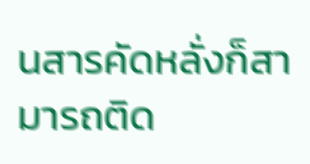นสารคัดหลั่งก็สามารถติด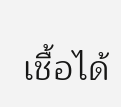เชื้อได้